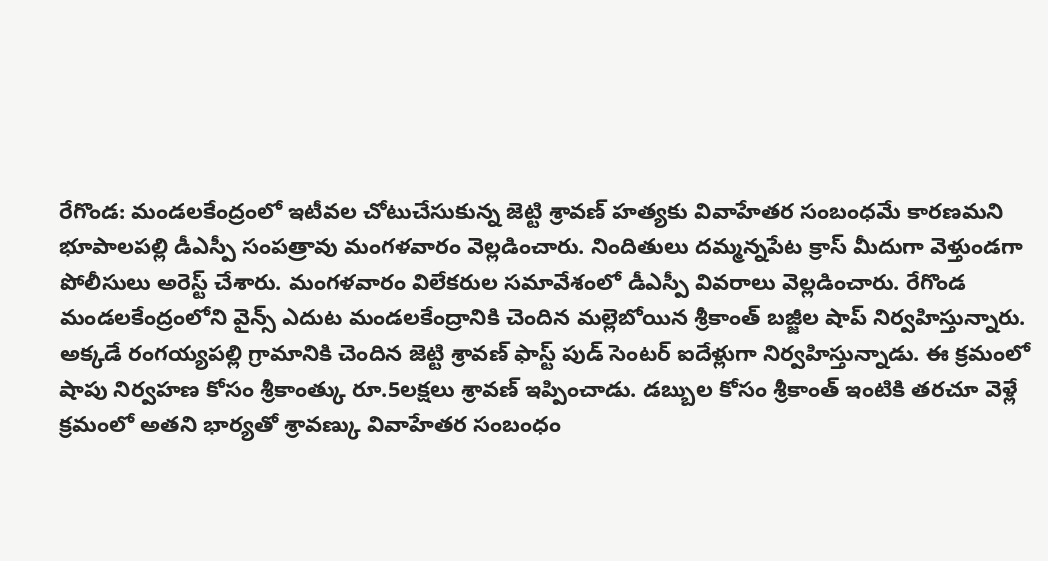రేగొండ: మండలకేంద్రంలో ఇటీవల చోటుచేసుకున్న జెట్టి శ్రావణ్ హత్యకు వివాహేతర సంబంధమే కారణమని భూపాలపల్లి డీఎస్పీ సంపత్రావు మంగళవారం వెల్లడించారు. నిందితులు దమ్మన్నపేట క్రాస్ మీదుగా వెళ్తుండగా పోలీసులు అరెస్ట్ చేశారు. మంగళవారం విలేకరుల సమావేశంలో డీఎస్పీ వివరాలు వెల్లడించారు. రేగొండ మండలకేంద్రంలోని వైన్స్ ఎదుట మండలకేంద్రానికి చెందిన మల్లెబోయిన శ్రీకాంత్ బజ్జీల షాప్ నిర్వహిస్తున్నారు. అక్కడే రంగయ్యపల్లి గ్రామానికి చెందిన జెట్టి శ్రావణ్ ఫాస్ట్ పుడ్ సెంటర్ ఐదేళ్లుగా నిర్వహిస్తున్నాడు. ఈ క్రమంలో షాపు నిర్వహణ కోసం శ్రీకాంత్కు రూ.5లక్షలు శ్రావణ్ ఇప్పించాడు. డబ్బుల కోసం శ్రీకాంత్ ఇంటికి తరచూ వెళ్లే క్రమంలో అతని భార్యతో శ్రావణ్కు వివాహేతర సంబంధం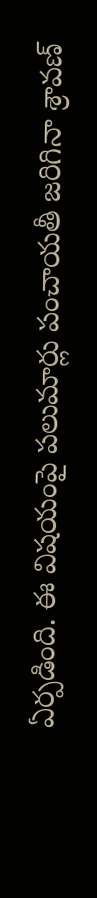ఏర్పడింది. ఈ విషయంపై పలుమార్లు పంచాయతీ జరిగినా శ్రావణ్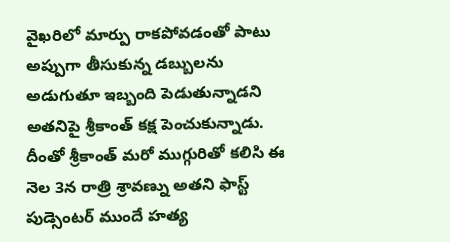వైఖరిలో మార్పు రాకపోవడంతో పాటు అప్పుగా తీసుకున్న డబ్బులను అడుగుతూ ఇబ్బంది పెడుతున్నాడని అతనిపై శ్రీకాంత్ కక్ష పెంచుకున్నాడు. దీంతో శ్రీకాంత్ మరో ముగ్గురితో కలిసి ఈ నెల 3న రాత్రి శ్రావణ్ను అతని ఫాస్ట్ పుడ్సెంటర్ ముందే హత్య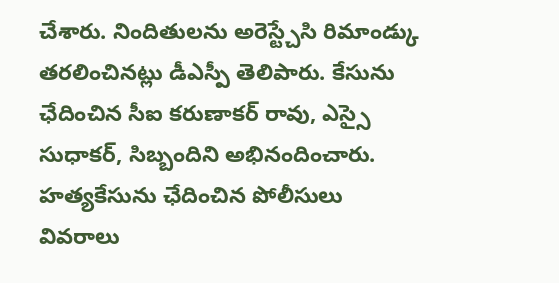చేశారు. నిందితులను అరెస్ట్చేసి రిమాండ్కు తరలించినట్లు డీఎస్పీ తెలిపారు. కేసును ఛేదించిన సీఐ కరుణాకర్ రావు, ఎస్సై సుధాకర్, సిబ్బందిని అభినందించారు.
హత్యకేసును ఛేదించిన పోలీసులు
వివరాలు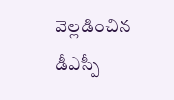వెల్లడించిన డీఎస్పీ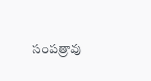సంపత్రావు